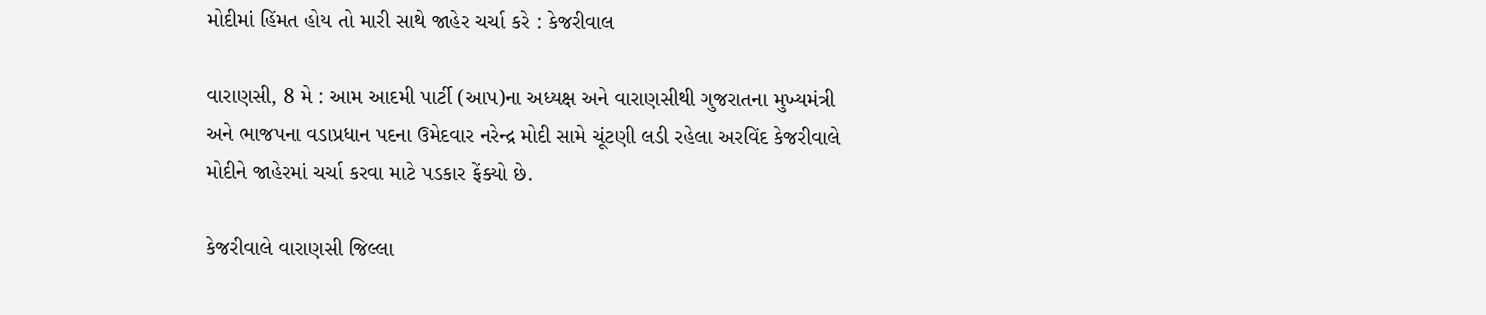મોદીમાં હિંમત હોય તો મારી સાથે જાહેર ચર્ચા કરે : કેજરીવાલ

વારાણસી, 8 મે : આમ આદમી પાર્ટી (આપ)ના અધ્યક્ષ અને વારાણસીથી ગુજરાતના મુખ્યમંત્રી અને ભાજપના વડાપ્રધાન પદના ઉમેદવાર નરેન્દ્ર મોદી સામે ચૂંટણી લડી રહેલા અરવિંદ કેજરીવાલે મોદીને જાહેરમાં ચર્ચા કરવા માટે પડકાર ફેંક્યો છે.

કેજરીવાલે વારાણસી જિલ્લા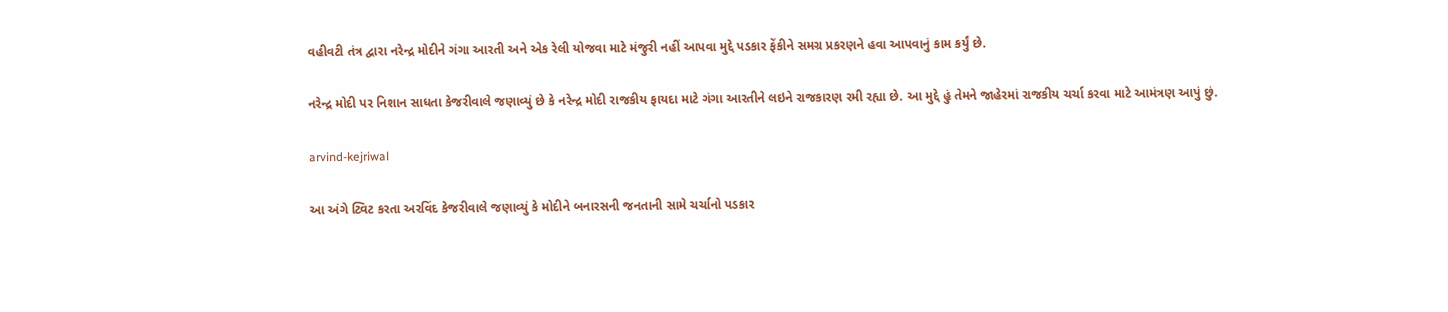વહીવટી તંત્ર દ્વારા નરેન્દ્ર મોદીને ગંગા આરતી અને એક રેલી યોજવા માટે મંજુરી નહીં આપવા મુદ્દે પડકાર ફેંકીને સમગ્ર પ્રકરણને હવા આપવાનું કામ કર્યું છે.

નરેન્દ્ર મોદી પર નિશાન સાધતા કેજરીવાલે જણાવ્યું છે કે નરેન્દ્ર મોદી રાજકીય ફાયદા માટે ગંગા આરતીને લઇને રાજકારણ રમી રહ્યા છે. આ મુદ્દે હું તેમને જાહેરમાં રાજકીય ચર્ચા કરવા માટે આમંત્રણ આપું છું.

arvind-kejriwal

આ અંગે ટ્વિટ કરતા અરવિંદ કેજરીવાલે જણાવ્યું કે મોદીને બનારસની જનતાની સામે ચર્ચાનો પડકાર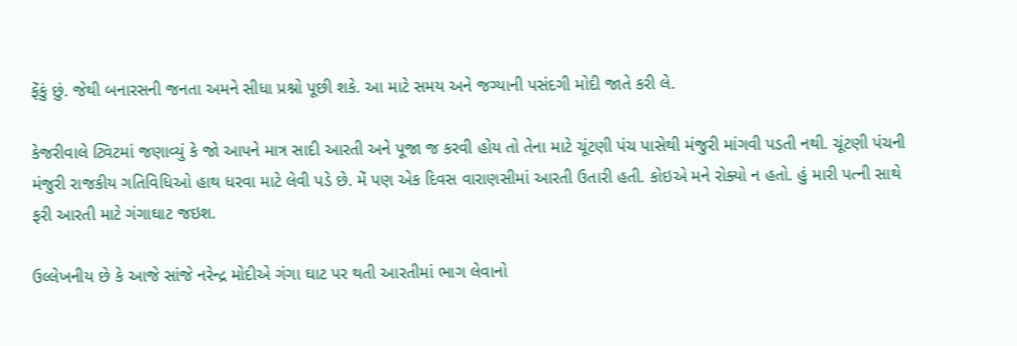ફેંકું છું. જેથી બનારસની જનતા અમને સીધા પ્રશ્નો પૂછી શકે. આ માટે સમય અને જગ્યાની પસંદગી મોદી જાતે કરી લે.

કેજરીવાલે ટ્વિટમાં જણાવ્યું કે જો આપને માત્ર સાદી આરતી અને પૂજા જ કરવી હોય તો તેના માટે ચૂંટણી પંચ પાસેથી મંજુરી માંગવી પડતી નથી. ચૂંટણી પંચની મંજુરી રાજકીય ગતિવિધિઓ હાથ ધરવા માટે લેવી પડે છે. મેં પણ એક દિવસ વારાણસીમાં આરતી ઉતારી હતી. કોઇએ મને રોક્યો ન હતો. હું મારી પત્ની સાથે ફરી આરતી માટે ગંગાઘાટ જઇશ.

ઉલ્લેખનીય છે કે આજે સાંજે નરેન્દ્ર મોદીએ ગંગા ઘાટ પર થતી આરતીમાં ભાગ લેવાનો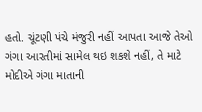હતો. ચૂંટણી પંચે મંજુરી નહીં આપતા આજે તેઓ ગંગા આરતીમાં સામેલ થઇ શકશે નહીં, તે માટે મોદીએ ગંગા માતાની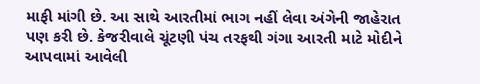માફી માંગી છે. આ સાથે આરતીમાં ભાગ નહીં લેવા અંગેની જાહેરાત પણ કરી છે. કેજરીવાલે ચૂંટણી પંચ તરફથી ગંગા આરતી માટે મોદીને આપવામાં આવેલી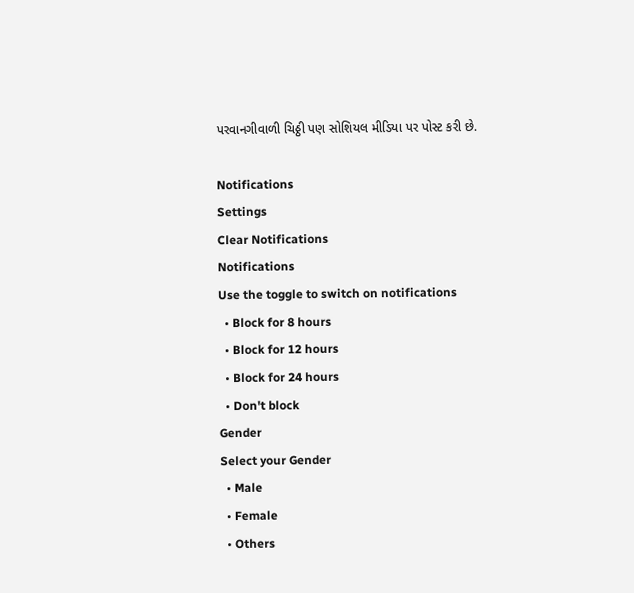પરવાનગીવાળી ચિઠ્ઠી પણ સોશિયલ મીડિયા પર પોસ્ટ કરી છે.

Notifications
Settings
Clear Notifications
Notifications
Use the toggle to switch on notifications
  • Block for 8 hours
  • Block for 12 hours
  • Block for 24 hours
  • Don't block
Gender
Select your Gender
  • Male
  • Female
  • Others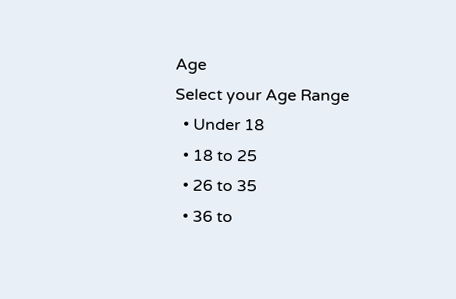Age
Select your Age Range
  • Under 18
  • 18 to 25
  • 26 to 35
  • 36 to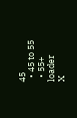45
  • 45 to 55
  • 55+
loader
X